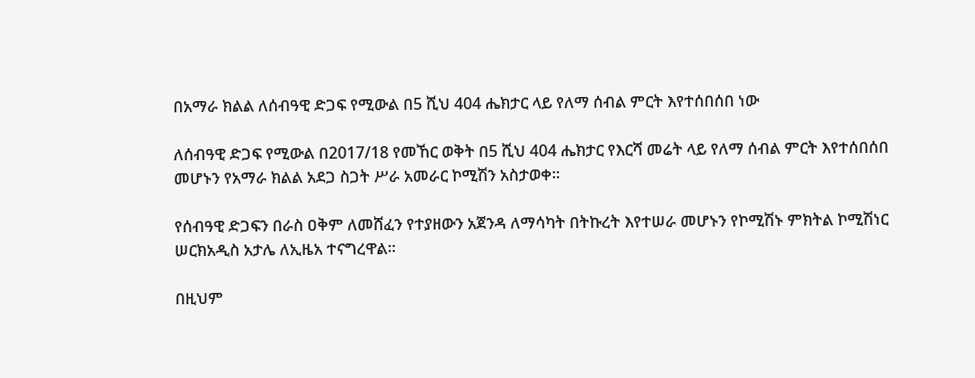በአማራ ክልል ለሰብዓዊ ድጋፍ የሚውል በ5 ሺህ 404 ሔክታር ላይ የለማ ሰብል ምርት እየተሰበሰበ ነው

ለሰብዓዊ ድጋፍ የሚውል በ2017/18 የመኸር ወቅት በ5 ሺህ 404 ሔክታር የእርሻ መሬት ላይ የለማ ሰብል ምርት እየተሰበሰበ መሆኑን የአማራ ክልል አደጋ ስጋት ሥራ አመራር ኮሚሽን አስታወቀ።

የሰብዓዊ ድጋፍን በራስ ዐቅም ለመሸፈን የተያዘውን አጀንዳ ለማሳካት በትኩረት እየተሠራ መሆኑን የኮሚሽኑ ምክትል ኮሚሽነር ሠርክአዲስ አታሌ ለኢዜአ ተናግረዋል።

በዚህም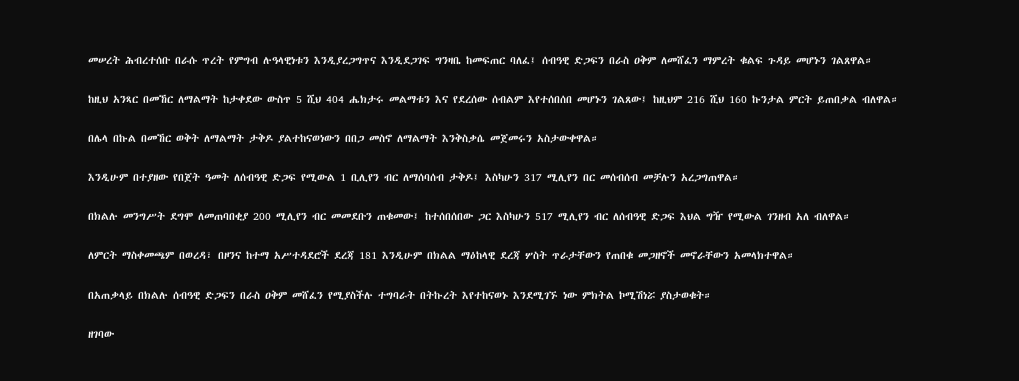መሠረት ሕብረተሰቡ በራሱ ጥረት የምግብ ሉዓላዊነቱን እንዲያረጋግጥና እንዲደጋገፍ ግንዛቤ ከመፍጠር ባለፈ፤ ሰብዓዊ ድጋፍን በራስ ዐቅም ለመሸፈን ማምረት ቁልፍ ጉዳይ መሆኑን ገልጸዋል።

ከዚህ አንጻር በመኸር ለማልማት ከታቀደው ውስጥ 5 ሺህ 404 ሔክታሩ መልማቱን እና የደረሰው ሰብልም እየተሰበሰበ መሆኑን ገልጸው፤ ከዚህም 216 ሺህ 160 ኩንታል ምርት ይጠበቃል ብለዋል።

በሌላ በኩል በመኸር ወቅት ለማልማት ታቅዶ ያልተከናወነውን በበጋ መስኖ ለማልማት እንቅስቃሴ መጀመሩን አስታውቀዋል።

እንዲሁም በተያዘው የበጀት ዓመት ለሰብዓዊ ድጋፍ የሚውል 1 ቢሊየን ብር ለማሰባሰብ ታቅዶ፤ እስካሁን 317 ሚሊየን በር መሰብሰብ መቻሉን አረጋግጠዋል።

በክልሉ መንግሥት ደግሞ ለመጠባበቂያ 200 ሚሊየን ብር መመደቡን ጠቁመው፤ ከተሰበሰበው ጋር እስካሁን 517 ሚሊየን ብር ለሰብዓዊ ድጋፍ እህል ግዥ የሚውል ገንዘብ አለ ብለዋል።

ለምርት ማስቀመጫም በወረዳ፣ በዞንና ከተማ አሥተዳደሮች ደረጃ 181 እንዲሁም በክልል ማዕከላዊ ደረጃ ሦስት ጥራታቸውን የጠበቁ መጋዘኖች መኖራቸውን አመላክተዋል።

በአጠቃላይ በክልሉ ሰብዓዊ ድጋፍን በራስ ዐቅም መሸፈን የሚያስችሉ ተግባራት በትኩረት እየተከናወኑ እንደሚገኙ ነው ምክትል ኮሚሽነሯ ያስታወቁት።

ዘገባው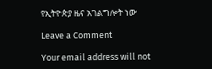የኢትዮጵያ ዜና አገልግሎት ነው

Leave a Comment

Your email address will not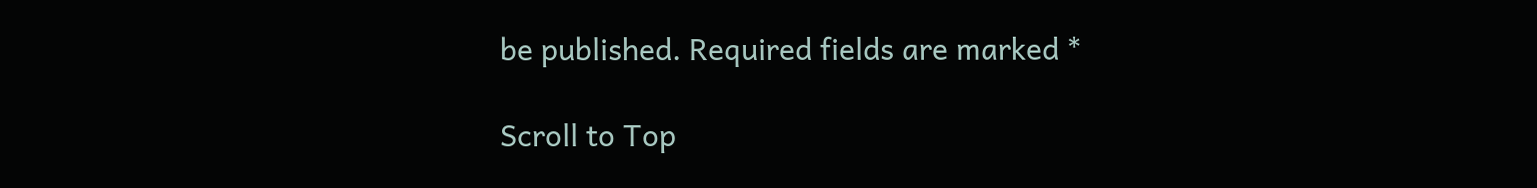be published. Required fields are marked *

Scroll to Top